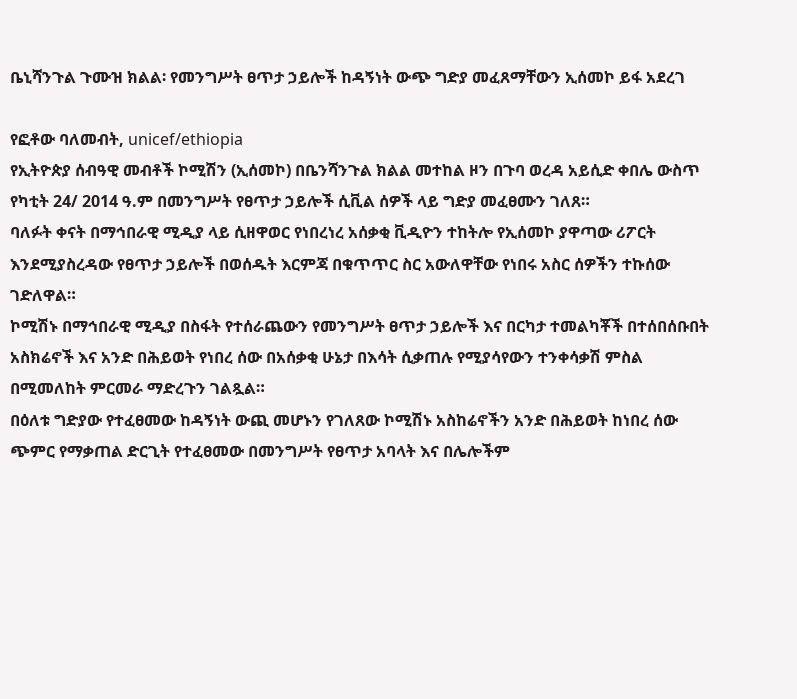ቤኒሻንጉል ጉሙዝ ክልል፡ የመንግሥት ፀጥታ ኃይሎች ከዳኝነት ውጭ ግድያ መፈጸማቸውን ኢሰመኮ ይፋ አደረገ

የፎቶው ባለመብት, unicef/ethiopia
የኢትዮጵያ ሰብዓዊ መብቶች ኮሚሽን (ኢሰመኮ) በቤንሻንጉል ክልል መተከል ዞን በጉባ ወረዳ አይሲድ ቀበሌ ውስጥ የካቲት 24/ 2014 ዓ.ም በመንግሥት የፀጥታ ኃይሎች ሲቪል ሰዎች ላይ ግድያ መፈፀሙን ገለጸ።
ባለፉት ቀናት በማኅበራዊ ሚዲያ ላይ ሲዘዋወር የነበረነረ አሰቃቂ ቪዲዮን ተከትሎ የኢሰመኮ ያዋጣው ሪፖርት እንደሚያስረዳው የፀጥታ ኃይሎች በወሰዱት እርምጃ በቁጥጥር ስር አውለዋቸው የነበሩ አስር ሰዎችን ተኩሰው ገድለዋል።
ኮሚሽኑ በማኅበራዊ ሚዲያ በስፋት የተሰራጨውን የመንግሥት ፀጥታ ኃይሎች እና በርካታ ተመልካቾች በተሰበሰቡበት አስክሬኖች እና አንድ በሕይወት የነበረ ሰው በአሰቃቂ ሁኔታ በእሳት ሲቃጠሉ የሚያሳየውን ተንቀሳቃሽ ምስል በሚመለከት ምርመራ ማድረጉን ገልጿል።
በዕለቱ ግድያው የተፈፀመው ከዳኝነት ውጪ መሆኑን የገለጸው ኮሚሽኑ አስከሬኖችን አንድ በሕይወት ከነበረ ሰው ጭምር የማቃጠል ድርጊት የተፈፀመው በመንግሥት የፀጥታ አባላት እና በሌሎችም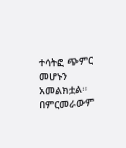ተሳትፎ ጭምር መሆኑን አመልክቷል።
በምርመራውም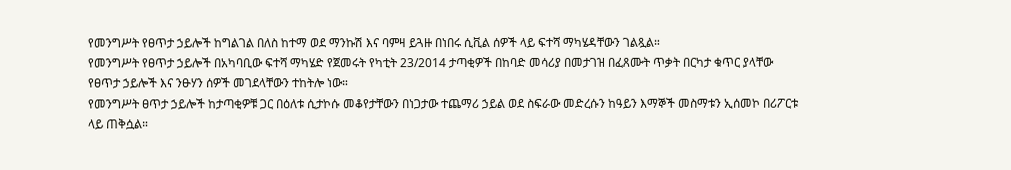የመንግሥት የፀጥታ ኃይሎች ከግልገል በለስ ከተማ ወደ ማንኩሽ እና ባምዛ ይጓዙ በነበሩ ሲቪል ሰዎች ላይ ፍተሻ ማካሄዳቸውን ገልጿል።
የመንግሥት የፀጥታ ኃይሎች በአካባቢው ፍተሻ ማካሄድ የጀመሩት የካቲት 23/2014 ታጣቂዎች በከባድ መሳሪያ በመታገዝ በፈጸሙት ጥቃት በርካታ ቁጥር ያላቸው የፀጥታ ኃይሎች እና ንፁሃን ሰዎች መገደላቸውን ተከትሎ ነው።
የመንግሥት ፀጥታ ኃይሎች ከታጣቂዎቹ ጋር በዕለቱ ሲታኮሱ መቆየታቸውን በነጋታው ተጨማሪ ኃይል ወደ ስፍራው መድረሱን ከዓይን እማኞች መስማቱን ኢሰመኮ በሪፖርቱ ላይ ጠቅሷል።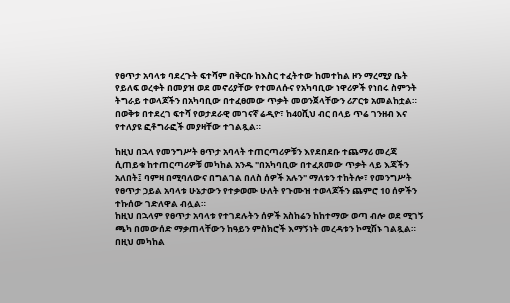የፀጥታ አባላቱ ባደረጉት ፍተሻም በቅርቡ ከእስር ተፈትተው ከመተከል ዞን ማረሚያ ቤት የይለፍ ወረቀት በመያዝ ወደ መኖሪያቸው የተመለሱና የአካባቢው ነዋሪዎች የነበሩ ስምንት ትግራይ ተወላጆችን በአካባቢው በተፈፀመው ጥቃት መወንጀላቸውን ሪፖርቱ አመልከቷል።
በወቅቱ በተደረገ ፍተሻ የወታደራዊ መገናኛ ሬዲዮ፣ ከ40ሺህ ብር በላይ ጥሬ ገንዘብ እና የተለያዩ ፎቶግራፎች መያዛቸው ተገልጿል።

ከዚህ በኋላ የመንግሥት ፀጥታ አባላት ተጠርጣሪዎቹን እየደበደቡ ተጨማሪ መረጃ ሲጠይቁ ከተጠርጣሪዎቹ መካከል አንዱ "በአካባቢው በተፈጸመው ጥቃት ላይ እጃችን አለበት፤ ባምዛ በሚባለውና በግልገል በለስ ሰዎች አሉን" ማለቱን ተከትሎ፣ የመንግሥት የፀጥታ ኃይል አባላቱ ሁኔታውን የተቃወሙ ሁለት የጉሙዝ ተወላጆችን ጨምሮ 10 ሰዎችን ተኩሰው ገድለዋል ብሏል።
ከዚህ በኋላም የፀጥታ አባላቱ የተገደሉትን ሰዎች አስከሬን ከከተማው ወጣ ብሎ ወደ ሚገኝ ጫካ በመውሰድ ማቃጠላቸውን ከዓይን ምስክሮች እማኝነት መረዳቱን ኮሚሽኑ ገልጿል።
በዚህ መካከል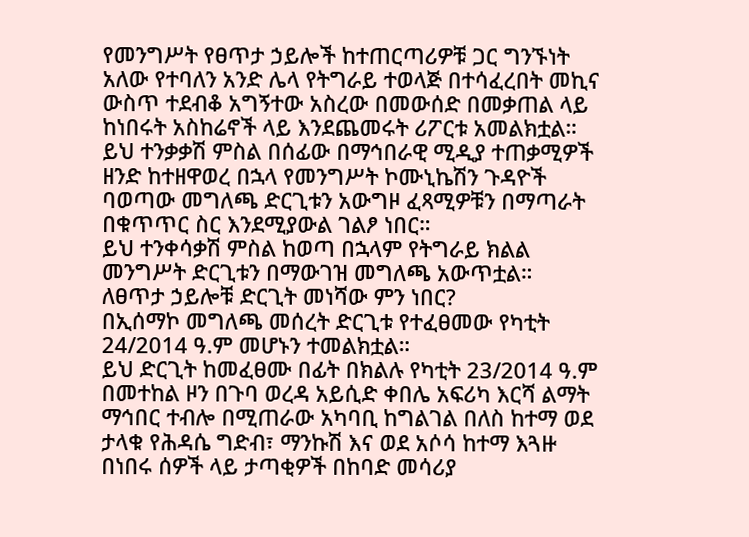የመንግሥት የፀጥታ ኃይሎች ከተጠርጣሪዎቹ ጋር ግንኙነት አለው የተባለን አንድ ሌላ የትግራይ ተወላጅ በተሳፈረበት መኪና ውስጥ ተደብቆ አግኝተው አስረው በመውሰድ በመቃጠል ላይ ከነበሩት አስከሬኖች ላይ እንደጨመሩት ሪፖርቱ አመልክቷል።
ይህ ተንቃቃሽ ምስል በሰፊው በማኅበራዊ ሚዲያ ተጠቃሚዎች ዘንድ ከተዘዋወረ በኋላ የመንግሥት ኮሙኒኬሽን ጉዳዮች ባወጣው መግለጫ ድርጊቱን አውግዞ ፈጻሚዎቹን በማጣራት በቁጥጥር ስር እንደሚያውል ገልፆ ነበር።
ይህ ተንቀሳቃሽ ምስል ከወጣ በኋላም የትግራይ ክልል መንግሥት ድርጊቱን በማውገዝ መግለጫ አውጥቷል።
ለፀጥታ ኃይሎቹ ድርጊት መነሻው ምን ነበር?
በኢሰማኮ መግለጫ መሰረት ድርጊቱ የተፈፀመው የካቲት 24/2014 ዓ.ም መሆኑን ተመልክቷል።
ይህ ድርጊት ከመፈፀሙ በፊት በክልሉ የካቲት 23/2014 ዓ.ም በመተከል ዞን በጉባ ወረዳ አይሲድ ቀበሌ አፍሪካ እርሻ ልማት ማኅበር ተብሎ በሚጠራው አካባቢ ከግልገል በለስ ከተማ ወደ ታላቁ የሕዳሴ ግድብ፣ ማንኩሽ እና ወደ አሶሳ ከተማ እጓዙ በነበሩ ሰዎች ላይ ታጣቂዎች በከባድ መሳሪያ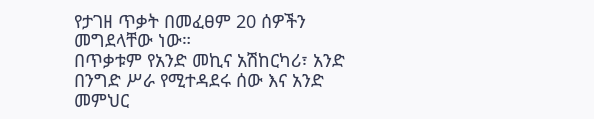የታገዘ ጥቃት በመፈፀም 20 ሰዎችን መግደላቸው ነው።
በጥቃቱም የአንድ መኪና አሽከርካሪ፣ አንድ በንግድ ሥራ የሚተዳደሩ ሰው እና አንድ መምህር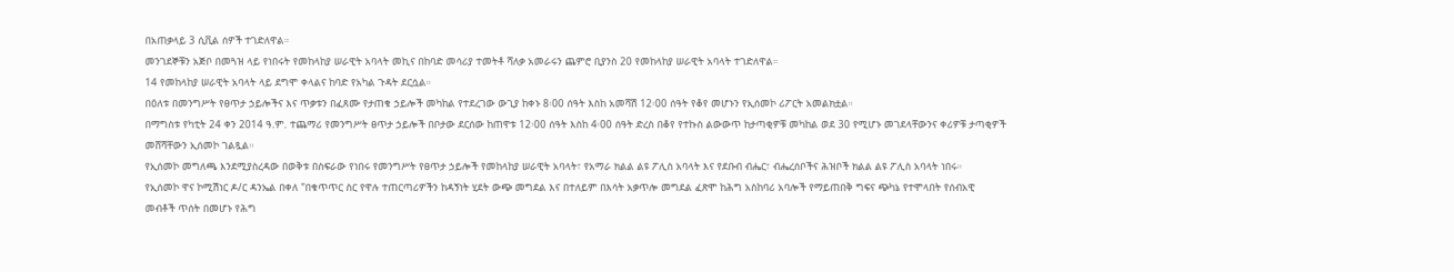በአጠቃላይ 3 ሲቪል ሰዎች ተገድለዋል።
መንገደኞቹን አጅቦ በመጓዝ ላይ የነበሩት የመከላከያ ሠራዊት አባላት መኪና በከባድ መሳሪያ ተመትቶ ሻለቃ አመራሩን ጨምሮ ቢያንስ 20 የመከላከያ ሠራዊት አባላት ተገድለዋል።
14 የመከላከያ ሠራዊት አባላት ላይ ደግሞ ቀላልና ከባድ የአካል ጉዳት ደርሷል።
በዕለቱ በመንግሥት የፀጥታ ኃይሎችና እና ጥቃቱን በፈጸሙ የታጠቁ ኃይሎች መካከል የተደረገው ውጊያ ከቀኑ 8፡00 ሰዓት እስከ አመሻሽ 12፡00 ሰዓት የቆየ መሆኑን የኢሰመኮ ሪፖርት አመልክቷል።
በማግስቱ የካቲት 24 ቀን 2014 ዓ.ም. ተጨማሪ የመንግሥት ፀጥታ ኃይሎች በቦታው ደርሰው ከጠዋቱ 12፡00 ሰዓት እስከ 4፡00 ሰዓት ድረስ በቆየ የተኩስ ልውውጥ ከታጣቂዎቹ መካከል ወደ 30 የሚሆኑ መገደላቸውንና ቀሪዎቹ ታጣቂዎች መሸሻቸውን ኢሰመኮ ገልጿል።
የኢሰመኮ መግለጫ እንደሚያስረዳው በወቅቱ በስፍራው የነበሩ የመንግሥት የፀጥታ ኃይሎች የመከላከያ ሠራዊት አባላት፣ የአማራ ክልል ልዩ ፖሊስ አባላት እና የደቡብ ብሔር፣ ብሔረሰቦችና ሕዝቦች ክልል ልዩ ፖሊስ አባላት ነበሩ።
የኢሰመኮ ዋና ኮሚሽነር ዶ/ር ዳንኤል በቀለ "በቁጥጥር ስር የዋሉ ተጠርጣሪዎችን ከዳኝነት ሂደት ውጭ መግደል እና በተለይም በእሳት አቃጥሎ መግደል ፈጽሞ ከሕግ አስከባሪ አባሎች የማይጠበቅ ግፍና ጭካኔ የተሞላበት የሰብአዊ መብቶች ጥሰት በመሆኑ የሕግ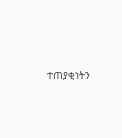ተጠያቂነትን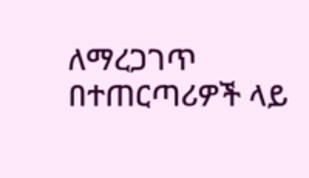ለማረጋገጥ በተጠርጣሪዎች ላይ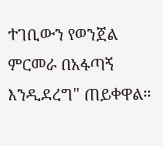ተገቢውን የወንጀል ምርመራ በአፋጣኝ እንዲደረግ" ጠይቀዋል።